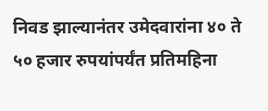निवड झाल्यानंतर उमेदवारांना ४० ते ५० हजार रुपयांपर्यंत प्रतिमहिना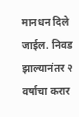मानधन दिले जाईल. निवड झाल्यानंतर २ वर्षाचा करार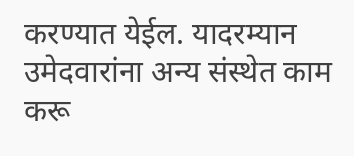करण्यात येईल. यादरम्यान उमेदवारांना अन्य संस्थेत काम करू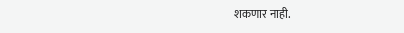शकणार नाही.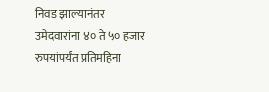निवड झाल्यानंतर उमेदवारांना ४० ते ५० हजार रुपयांपर्यंत प्रतिमहिना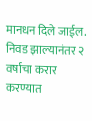मानधन दिले जाईल. निवड झाल्यानंतर २ वर्षाचा करार करण्यात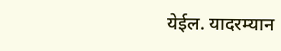येईल. यादरम्यान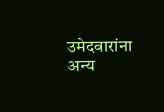उमेदवारांना अन्य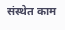संस्थेत काम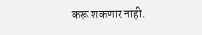करू शकणार नाही.